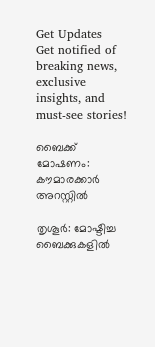Get Updates
Get notified of breaking news, exclusive insights, and must-see stories!

ബൈക്ക് മോഷണം: കൗമാരക്കാര്‍ അറസ്റ്റില്‍

തൃശൂര്‍: മോഷ്ടിച്ച ബൈക്കുകളില്‍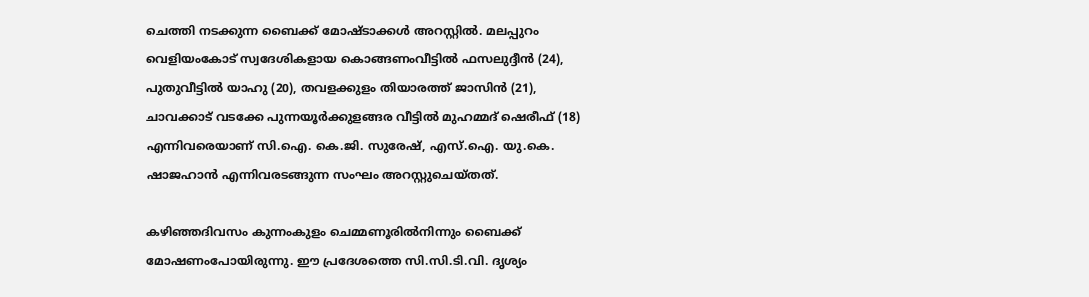ചെത്തി നടക്കുന്ന ബൈക്ക് മോഷ്ടാക്കള്‍ അറസ്റ്റില്‍. മലപ്പുറം വെളിയംകോട് സ്വദേശികളായ കൊങ്ങണംവീട്ടില്‍ ഫസലുദ്ദീന്‍ (24), പുതുവീട്ടില്‍ യാഹു (20), തവളക്കുളം തിയാരത്ത് ജാസിന്‍ (21), ചാവക്കാട് വടക്കേ പുന്നയൂര്‍ക്കുളങ്ങര വീട്ടില്‍ മുഹമ്മദ് ഷെരീഫ് (18) എന്നിവരെയാണ് സി.ഐ. കെ.ജി. സുരേഷ്, എസ്.ഐ. യു.കെ. ഷാജഹാന്‍ എന്നിവരടങ്ങുന്ന സംഘം അറസ്റ്റുചെയ്തത്.

കഴിഞ്ഞദിവസം കുന്നംകുളം ചെമ്മണൂരില്‍നിന്നും ബൈക്ക് മോഷണംപോയിരുന്നു. ഈ പ്രദേശത്തെ സി.സി.ടി.വി. ദൃശ്യം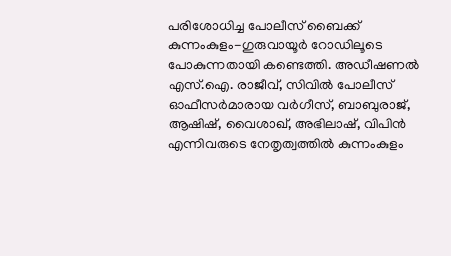പരിശോധിച്ച പോലീസ് ബൈക്ക് കുന്നംകുളം-ഗുരുവായൂര്‍ റോഡിലൂടെ പോകുന്നതായി കണ്ടെത്തി. അഡീഷണല്‍ എസ്.ഐ. രാജീവ്, സിവില്‍ പോലീസ് ഓഫീസര്‍മാരായ വര്‍ഗീസ്, ബാബുരാജ്, ആഷിഷ്, വൈശാഖ്, അഭിലാഷ്, വിപിന്‍ എന്നിവരുടെ നേതൃത്വത്തില്‍ കുന്നംകുളം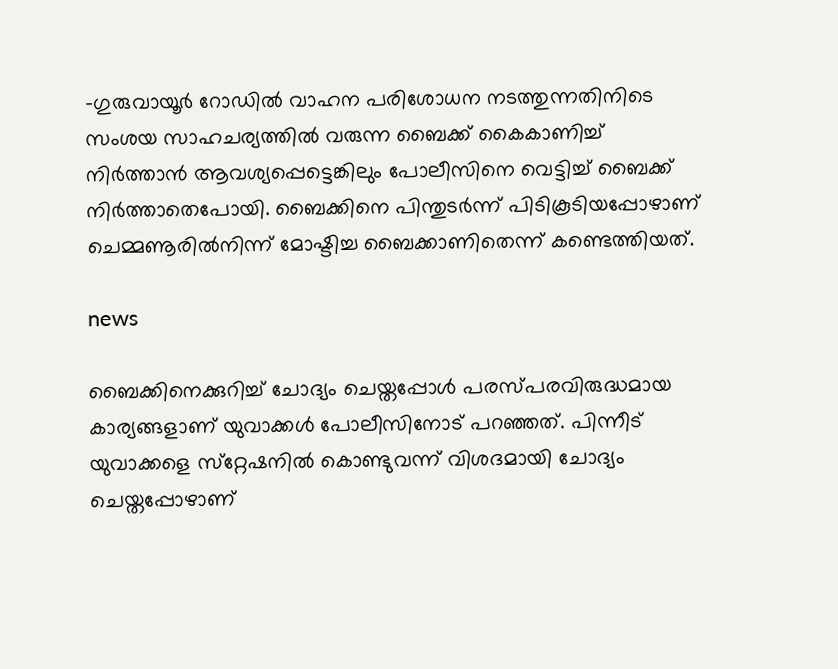-ഗുരുവായൂര്‍ റോഡില്‍ വാഹന പരിശോധന നടത്തുന്നതിനിടെ സംശയ സാഹചര്യത്തില്‍ വരുന്ന ബൈക്ക് കൈകാണിച്ച് നിര്‍ത്താന്‍ ആവശ്യപ്പെട്ടെങ്കിലും പോലീസിനെ വെട്ടിച്ച് ബൈക്ക് നിര്‍ത്താതെപോയി. ബൈക്കിനെ പിന്തുടര്‍ന്ന് പിടികൂടിയപ്പോഴാണ് ചെമ്മണൂരില്‍നിന്ന് മോഷ്ടിച്ച ബൈക്കാണിതെന്ന് കണ്ടെത്തിയത്.

news

ബൈക്കിനെക്കുറിച്ച് ചോദ്യം ചെയ്തപ്പോള്‍ പരസ്പരവിരുദ്ധമായ കാര്യങ്ങളാണ് യുവാക്കള്‍ പോലീസിനോട് പറഞ്ഞത്. പിന്നീട് യുവാക്കളെ സ്‌റ്റേഷനില്‍ കൊണ്ടുവന്ന് വിശദമായി ചോദ്യം ചെയ്തപ്പോഴാണ്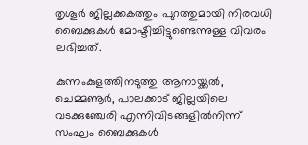തൃശൂര്‍ ജില്ലക്കകത്തും പുറത്തുമായി നിരവധി ബൈക്കുകള്‍ മോഷ്ടിച്ചിട്ടുണ്ടെന്നുള്ള വിവരം ലഭിച്ചത്.

കുന്നംകുളത്തിനടുത്തു ആനായ്ക്കല്‍, ചെമ്മണൂര്‍, പാലക്കാട് ജില്ലയിലെ വടക്കുഞ്ചേരി എന്നിവിടങ്ങളില്‍നിന്ന് സംഘം ബൈക്കുകള്‍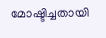മോഷ്ടിച്ചതായി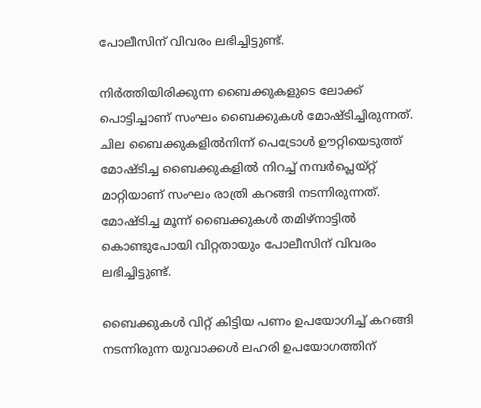പോലീസിന് വിവരം ലഭിച്ചിട്ടുണ്ട്.

നിര്‍ത്തിയിരിക്കുന്ന ബൈക്കുകളുടെ ലോക്ക് പൊട്ടിച്ചാണ് സംഘം ബൈക്കുകള്‍ മോഷ്ടിച്ചിരുന്നത്. ചില ബൈക്കുകളില്‍നിന്ന് പെട്രോള്‍ ഊറ്റിയെടുത്ത് മോഷ്ടിച്ച ബൈക്കുകളില്‍ നിറച്ച് നമ്പര്‍പ്ലെയ്റ്റ് മാറ്റിയാണ് സംഘം രാത്രി കറങ്ങി നടന്നിരുന്നത്. മോഷ്ടിച്ച മൂന്ന് ബൈക്കുകള്‍ തമിഴ്‌നാട്ടില്‍ കൊണ്ടുപോയി വിറ്റതായും പോലീസിന് വിവരം ലഭിച്ചിട്ടുണ്ട്.

ബൈക്കുകള്‍ വിറ്റ് കിട്ടിയ പണം ഉപയോഗിച്ച് കറങ്ങി നടന്നിരുന്ന യുവാക്കള്‍ ലഹരി ഉപയോഗത്തിന്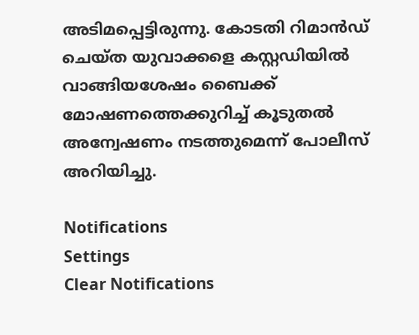അടിമപ്പെട്ടിരുന്നു. കോടതി റിമാന്‍ഡ് ചെയ്ത യുവാക്കളെ കസ്റ്റഡിയില്‍ വാങ്ങിയശേഷം ബൈക്ക് മോഷണത്തെക്കുറിച്ച് കൂടുതല്‍ അന്വേഷണം നടത്തുമെന്ന് പോലീസ് അറിയിച്ചു.

Notifications
Settings
Clear Notifications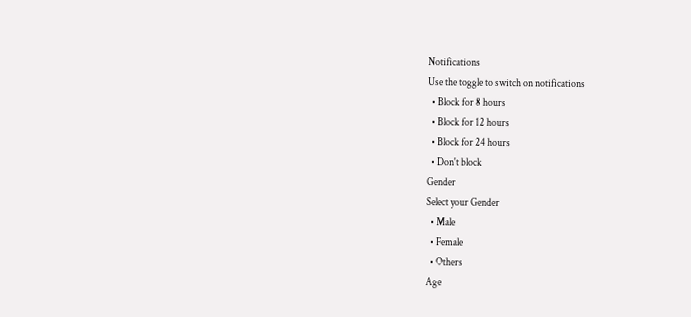Notifications
Use the toggle to switch on notifications
  • Block for 8 hours
  • Block for 12 hours
  • Block for 24 hours
  • Don't block
Gender
Select your Gender
  • Male
  • Female
  • Others
Age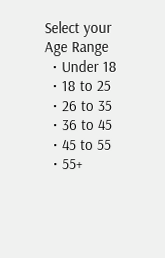Select your Age Range
  • Under 18
  • 18 to 25
  • 26 to 35
  • 36 to 45
  • 45 to 55
  • 55+